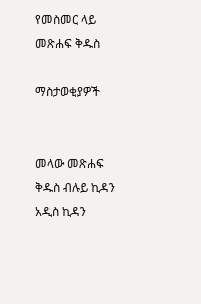የመስመር ላይ መጽሐፍ ቅዱስ

ማስታወቂያዎች


መላው መጽሐፍ ቅዱስ ብሉይ ኪዳን አዲስ ኪዳን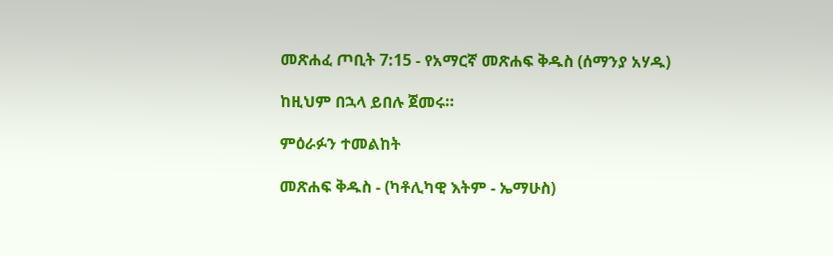መጽሐፈ ጦቢት 7:15 - የአማርኛ መጽሐፍ ቅዱስ (ሰማንያ አሃዱ)

ከዚህም በኋላ ይበሉ ጀመሩ።

ምዕራፉን ተመልከት

መጽሐፍ ቅዱስ - (ካቶሊካዊ እትም - ኤማሁስ)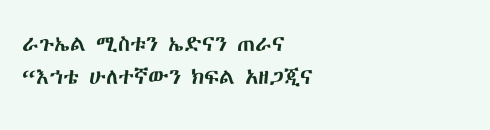ራጉኤል ሚስቱን ኤድናን ጠራና “እኀቴ ሁለተኛውን ክፍል አዘጋጂና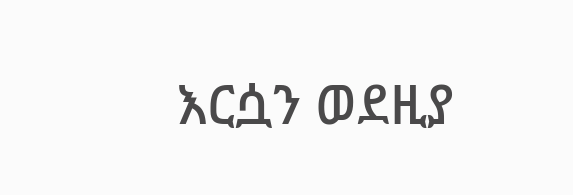እርሷን ወደዚያ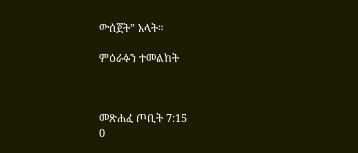ውሰጀት” አላት።

ምዕራፉን ተመልከት



መጽሐፈ ጦቢት 7:15
0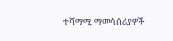ተሻማሚ ማመሳሰሪያዎች